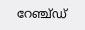റേഞ്ച്ഡ്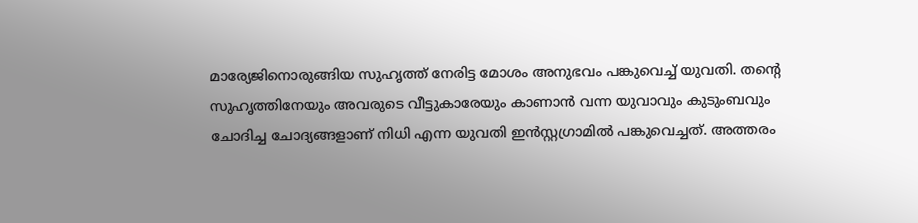മാര്യേജിനൊരുങ്ങിയ സുഹൃത്ത് നേരിട്ട മോശം അനുഭവം പങ്കുവെച്ച് യുവതി. തന്റെ സുഹൃത്തിനേയും അവരുടെ വീട്ടുകാരേയും കാണാൻ വന്ന യുവാവും കുടുംബവും ചോദിച്ച ചോദ്യങ്ങളാണ് നിധി എന്ന യുവതി ഇൻസ്റ്റഗ്രാമിൽ പങ്കുവെച്ചത്. അത്തരം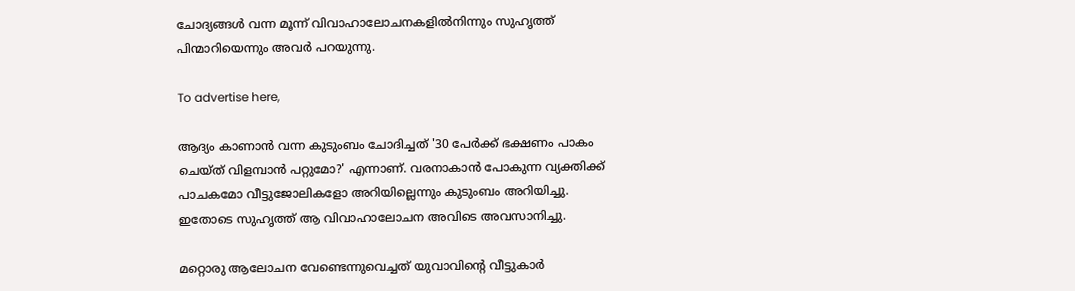ചോദ്യങ്ങൾ വന്ന മൂന്ന് വിവാഹാലോചനകളിൽനിന്നും സുഹൃത്ത് പിന്മാറിയെന്നും അവർ പറയുന്നു.

To advertise here,

ആദ്യം കാണാൻ വന്ന കുടുംബം ചോദിച്ചത് '30 പേർക്ക് ഭക്ഷണം പാകം ചെയ്ത് വിളമ്പാൻ പറ്റുമോ?' എന്നാണ്. വരനാകാൻ പോകുന്ന വ്യക്തിക്ക് പാചകമോ വീട്ടുജോലികളോ അറിയില്ലെന്നും കുടുംബം അറിയിച്ചു. ഇതോടെ സുഹൃത്ത് ആ വിവാഹാലോചന അവിടെ അവസാനിച്ചു.

മറ്റൊരു ആലോചന വേണ്ടെന്നുവെച്ചത് യുവാവിന്റെ വീട്ടുകാർ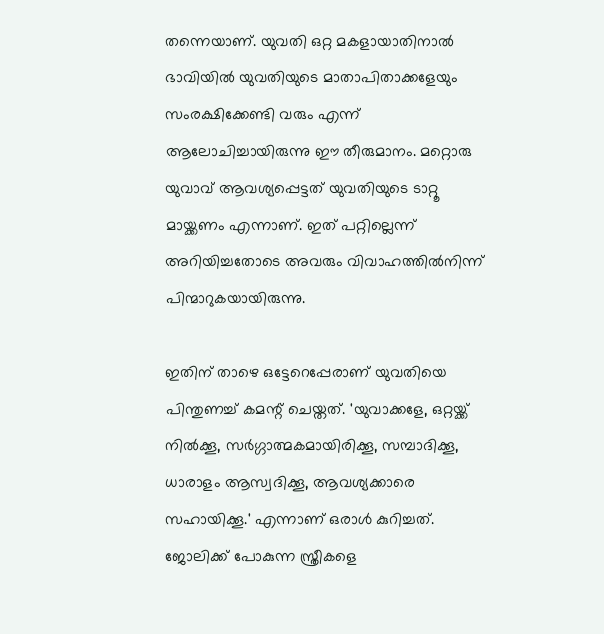തന്നെയാണ്. യുവതി ഒറ്റ മകളായാതിനാൽ ഭാവിയിൽ യുവതിയുടെ മാതാപിതാക്കളേയും സംരക്ഷിക്കേണ്ടി വരും എന്ന് ആലോചിച്ചായിരുന്നു ഈ തീരുമാനം. മറ്റൊരു യുവാവ് ആവശ്യപ്പെട്ടത് യുവതിയുടെ ടാറ്റൂ മായ്ക്കണം എന്നാണ്. ഇത് പറ്റില്ലെന്ന് അറിയിച്ചതോടെ അവരും വിവാഹത്തിൽനിന്ന് പിന്മാറുകയായിരുന്നു.

ഇതിന് താഴെ ഒട്ടേറെപ്പേരാണ് യുവതിയെ പിന്തുണച്ച് കമന്റ് ചെയ്തത്. 'യുവാക്കളേ, ഒറ്റയ്ക്ക് നിൽക്കൂ, സർഗ്ഗാത്മകമായിരിക്കൂ, സമ്പാദിക്കൂ, ധാരാളം ആസ്വദിക്കൂ, ആവശ്യക്കാരെ സഹായിക്കൂ.' എന്നാണ് ഒരാൾ കുറിച്ചത്. ജോലിക്ക് പോകുന്ന സ്ത്രീകളെ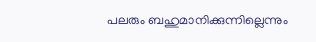പലരും ബഹുമാനിക്കുന്നില്ലെന്നും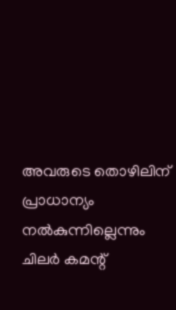അവരുടെ തൊഴിലിന് പ്രാധാന്യം നൽകുന്നില്ലെന്നും ചിലർ കമന്റ്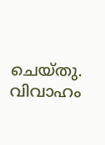ചെയ്തു. വിവാഹം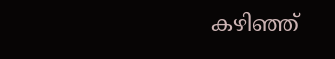കഴിഞ്ഞ്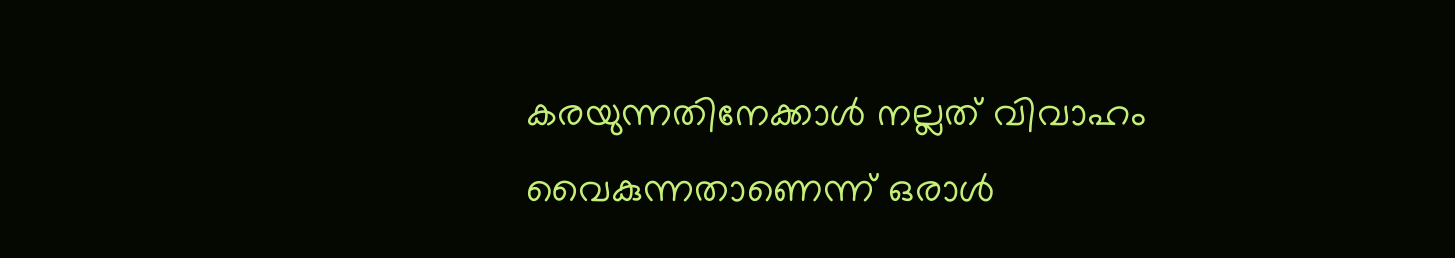കരയുന്നതിനേക്കാൾ നല്ലത് വിവാഹം വൈകുന്നതാണെന്ന് ഒരാൾ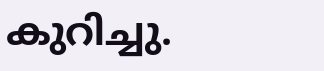കുറിച്ചു.